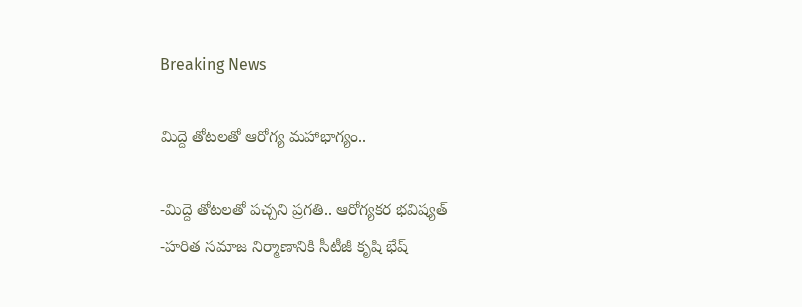Breaking News

మిద్దె తోటలతో ఆరోగ్య మహాభాగ్యం..

-మిద్దె తోటలతో పచ్చని ప్రగతి.. ఆరోగ్యకర భవిష్యత్
-హరిత సమాజ నిర్మాణానికి సీటీజీ కృషి భేష్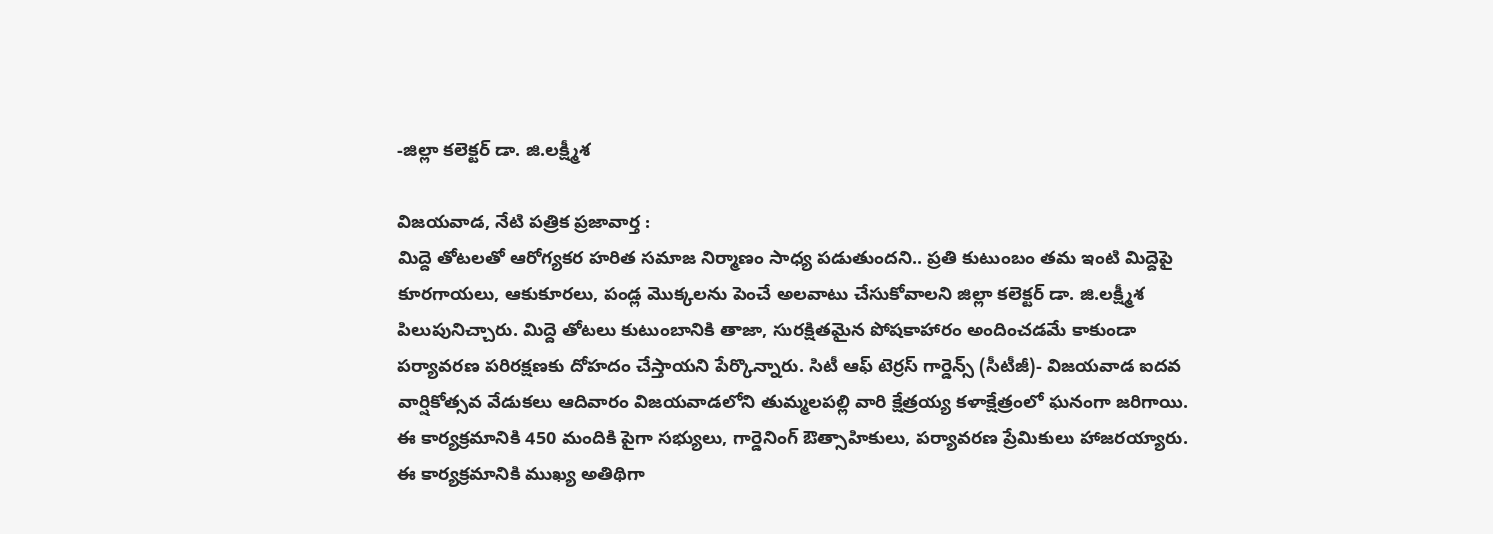-జిల్లా కలెక్టర్ డా. జి.లక్ష్మీశ

విజయవాడ, నేటి పత్రిక ప్రజావార్త :
మిద్దె తోటలతో ఆరోగ్యకర హరిత సమాజ నిర్మాణం సాధ్య పడుతుందని.. ప్రతి కుటుంబం తమ ఇంటి మిద్దెపై కూరగాయలు, ఆకుకూరలు, పండ్ల మొక్కలను పెంచే అలవాటు చేసుకోవాలని జిల్లా కలెక్టర్ డా. జి.లక్ష్మీశ పిలుపునిచ్చారు. మిద్దె తోటలు కుటుంబానికి తాజా, సురక్షితమైన పోషకాహారం అందించడమే కాకుండా పర్యావరణ పరిరక్షణకు దోహదం చేస్తాయని పేర్కొన్నారు. సిటీ ఆఫ్ టెర్రస్ గార్డెన్స్ (సీటీజీ)- విజయవాడ ఐదవ వార్షికోత్సవ వేడుకలు ఆదివారం విజయవాడలోని తుమ్మలపల్లి వారి క్షేత్రయ్య కళాక్షేత్రంలో ఘనంగా జరిగాయి. ఈ కార్యక్రమానికి 450 మందికి పైగా సభ్యులు, గార్డెనింగ్ ఔత్సాహికులు, పర్యావరణ ప్రేమికులు హాజరయ్యారు.
ఈ కార్యక్రమానికి ముఖ్య అతిథిగా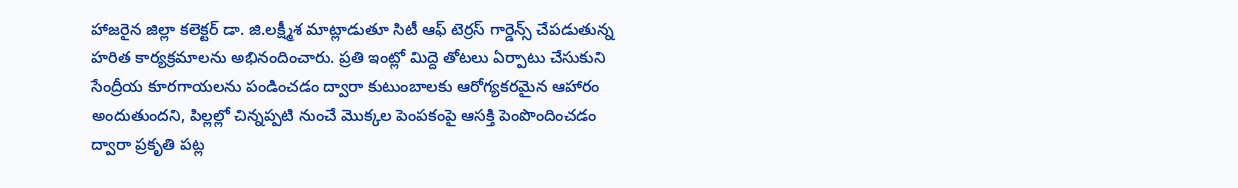హాజరైన జిల్లా కలెక్టర్ డా. జి.లక్ష్మీశ మాట్లాడుతూ సిటీ ఆఫ్ టెర్రస్ గార్డెన్స్ చేపడుతున్న హరిత కార్యక్రమాలను అభినందించారు. ప్రతి ఇంట్లో మిద్దె తోటలు ఏర్పాటు చేసుకుని సేంద్రీయ కూరగాయలను పండించడం ద్వారా కుటుంబాలకు ఆరోగ్యకరమైన ఆహారం అందుతుందని, పిల్లల్లో చిన్నప్పటి నుంచే మొక్కల పెంపకంపై ఆసక్తి పెంపొందించడం ద్వారా ప్రకృతి పట్ల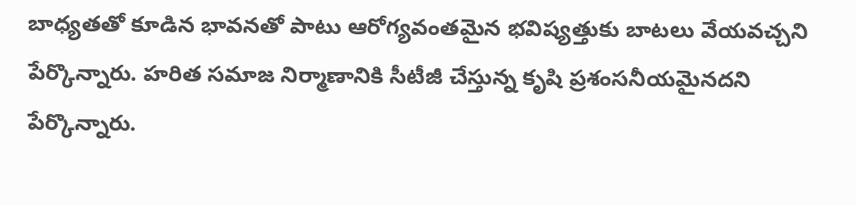బాధ్యతతో కూడిన భావనతో పాటు ఆరోగ్యవంతమైన భవిష్యత్తుకు బాటలు వేయవచ్చని పేర్కొన్నారు. హరిత సమాజ నిర్మాణానికి సీటీజీ చేస్తున్న కృషి ప్రశంసనీయమైనదని పేర్కొన్నారు.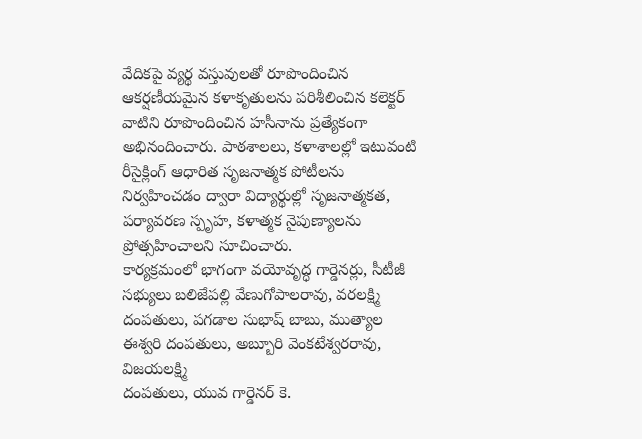వేదికపై వ్యర్థ వస్తువులతో రూపొందించిన ఆకర్షణీయమైన కళాకృతులను పరిశీలించిన కలెక్టర్ వాటిని రూపొందించిన హసీనాను ప్రత్యేకంగా అభినందించారు. పాఠశాలలు, కళాశాలల్లో ఇటువంటి రీసైక్లింగ్ ఆధారిత సృజనాత్మక పోటీలను నిర్వహించడం ద్వారా విద్యార్థుల్లో సృజనాత్మకత, పర్యావరణ స్పృహ, కళాత్మక నైపుణ్యాలను ప్రోత్సహించాలని సూచించారు.
కార్యక్రమంలో భాగంగా వయోవృద్ధ గార్డెనర్లు, సీటీజీ సభ్యులు బలిజేపల్లి వేణుగోపాలరావు, వరలక్ష్మి దంపతులు, పగడాల సుభాష్ బాబు, ముత్యాల ఈశ్వరి దంపతులు, అబ్బూరి వెంకటేశ్వరరావు, విజయలక్ష్మి
దంపతులు, యువ గార్డెనర్ కె.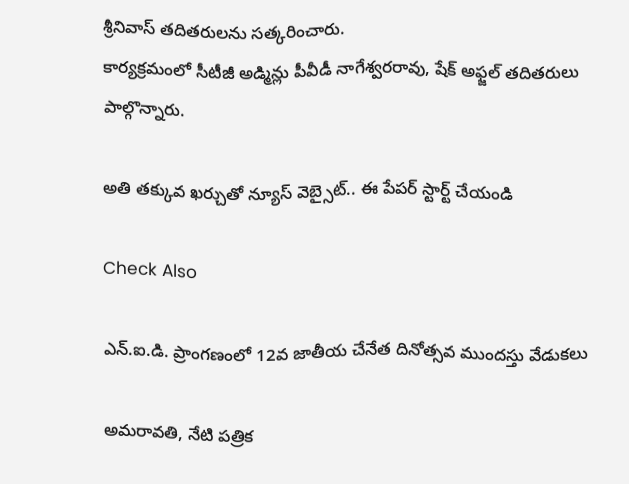శ్రీనివాస్ తదితరులను సత్కరించారు.
కార్యక్రమంలో సీటీజీ అడ్మిన్లు పీవీడీ నాగేశ్వరరావు, షేక్ అఫ్జల్ తదితరులు పాల్గొన్నారు.

అతి తక్కువ ఖర్చుతో న్యూస్ వెబ్సైట్.. ఈ పేపర్ స్టార్ట్ చేయండి

Check Also

ఎన్.ఐ.డి. ప్రాంగణంలో 12వ జాతీయ చేనేత దినోత్సవ ముందస్తు వేడుకలు

అమ‌రావ‌తి, నేటి పత్రిక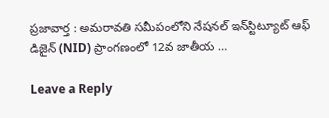ప్రజావార్త : అమరావతి సమీపంలోని నేషనల్ ఇన్‌స్టిట్యూట్ ఆఫ్ డిజైన్ (NID) ప్రాంగణంలో 12వ జాతీయ …

Leave a Reply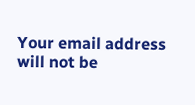Your email address will not be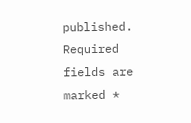published. Required fields are marked *